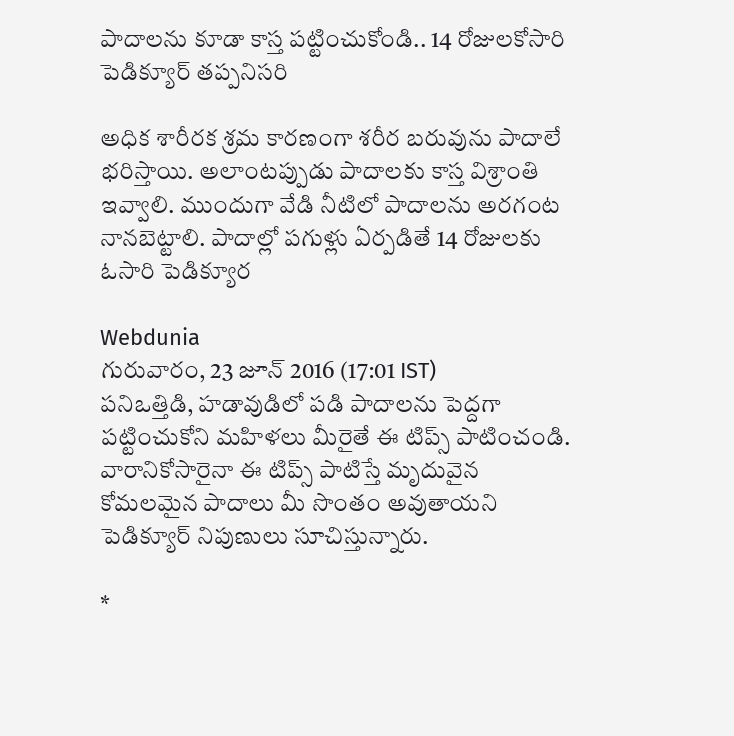పాదాలను కూడా కాస్త పట్టించుకోండి.. 14 రోజులకోసారి పెడిక్యూర్ తప్పనిసరి

అధిక శారీరక శ్రమ కారణంగా శరీర బరువును పాదాలే భరిస్తాయి. అలాంటప్పుడు పాదాలకు కాస్త విశ్రాంతి ఇవ్వాలి. ముందుగా వేడి నీటిలో పాదాలను అరగంట నానబెట్టాలి. పాదాల్లో పగుళ్లు ఏర్పడితే 14 రోజులకు ఓసారి పెడిక్యూర

Webdunia
గురువారం, 23 జూన్ 2016 (17:01 IST)
పనిఒత్తిడి, హడావుడిలో పడి పాదాలను పెద్దగా పట్టించుకోని మహిళలు మీరైతే ఈ టిప్స్ పాటించండి. వారానికోసారైనా ఈ టిప్స్ పాటిస్తే మృదువైన కోమలమైన పాదాలు మీ సొంతం అవుతాయని పెడిక్యూర్ నిపుణులు సూచిస్తున్నారు.

*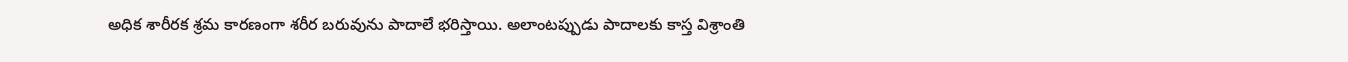అధిక శారీరక శ్రమ కారణంగా శరీర బరువును పాదాలే భరిస్తాయి. అలాంటప్పుడు పాదాలకు కాస్త విశ్రాంతి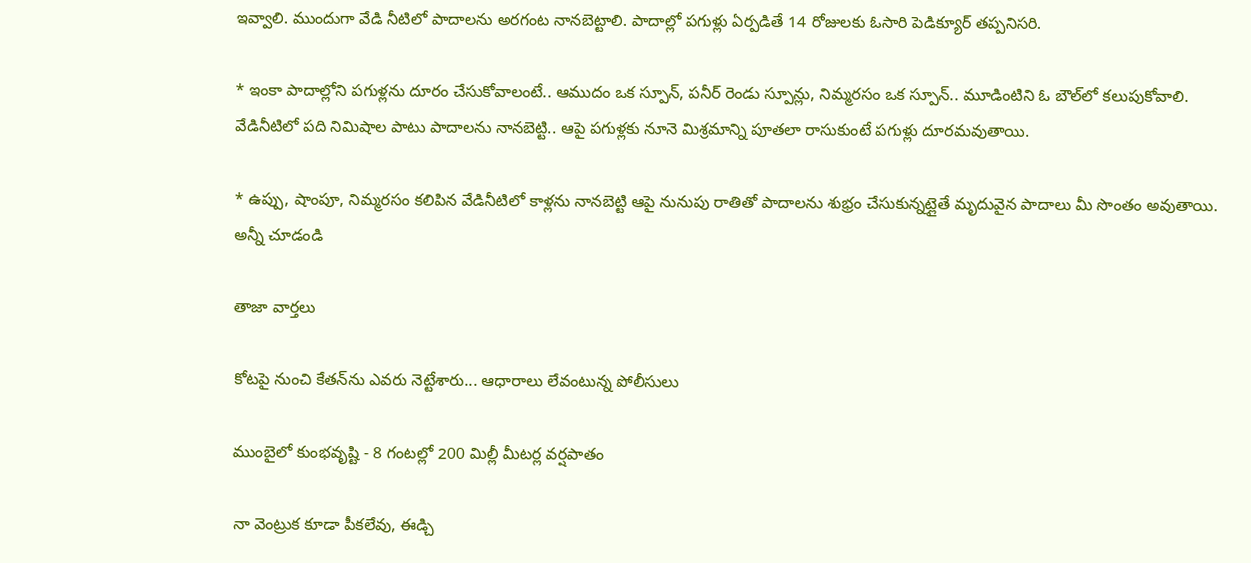ఇవ్వాలి. ముందుగా వేడి నీటిలో పాదాలను అరగంట నానబెట్టాలి. పాదాల్లో పగుళ్లు ఏర్పడితే 14 రోజులకు ఓసారి పెడిక్యూర్ తప్పనిసరి.

* ఇంకా పాదాల్లోని పగుళ్లను దూరం చేసుకోవాలంటే.. ఆముదం ఒక స్పూన్, పనీర్ రెండు స్పూన్లు, నిమ్మరసం ఒక స్పూన్.. మూడింటిని ఓ బౌల్‌లో కలుపుకోవాలి. వేడినీటిలో పది నిమిషాల పాటు పాదాలను నానబెట్టి.. ఆపై పగుళ్లకు నూనె మిశ్రమాన్ని పూతలా రాసుకుంటే పగుళ్లు దూరమవుతాయి.

* ఉప్పు, షాంపూ, నిమ్మరసం కలిపిన వేడినీటిలో కాళ్లను నానబెట్టి ఆపై నునుపు రాతితో పాదాలను శుభ్రం చేసుకున్నట్లైతే మృదువైన పాదాలు మీ సొంతం అవుతాయి.
అన్నీ చూడండి

తాజా వార్తలు

కోటపై నుంచి కేతన్‌ను ఎవరు నెట్టేశారు... ఆధారాలు లేవంటున్న పోలీసులు

ముంబైలో కుంభవృష్టి - 8 గంటల్లో 200 మిల్లీ మీటర్ల వర్షపాతం

నా వెంట్రుక కూడా పీకలేవు, ఈడ్చి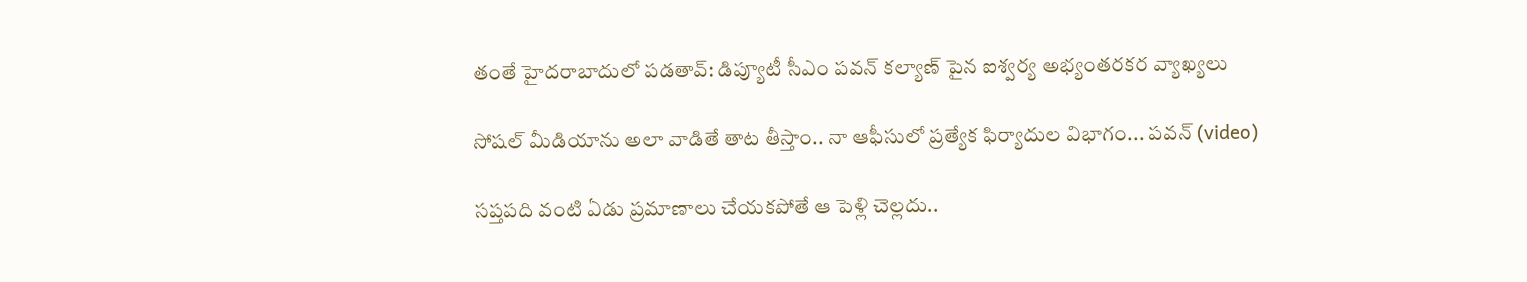తంతే హైదరాబాదులో పడతావ్: డిప్యూటీ సీఎం పవన్ కల్యాణ్ పైన ఐశ్వర్య అభ్యంతరకర వ్యాఖ్యలు

సోషల్ మీడియాను అలా వాడితే తాట తీస్తాం.. నా ఆఫీసులో ప్రత్యేక ఫిర్యాదుల విభాగం... పవన్ (video)

సప్తపది వంటి ఏడు ప్రమాణాలు చేయకపోతే ఆ పెళ్లి చెల్లదు..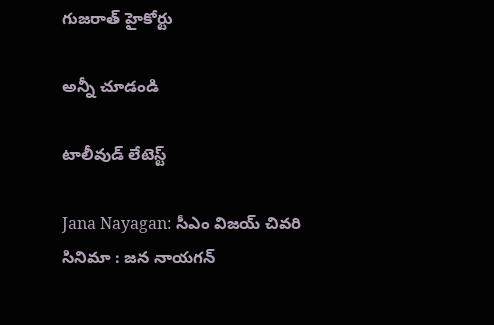గుజరాత్ హైకోర్టు

అన్నీ చూడండి

టాలీవుడ్ లేటెస్ట్

Jana Nayagan: సీఎం విజయ్ చివరి సినిమా : జన నాయగన్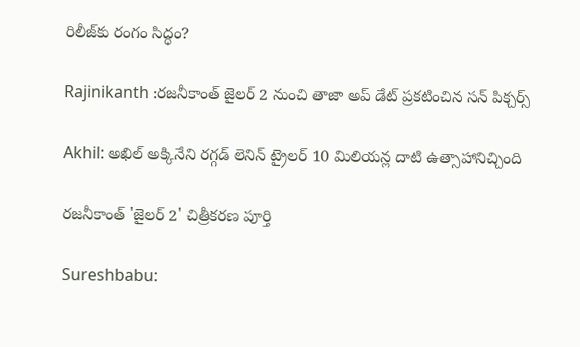రిలీజ్‌కు రంగం సిద్ధం?

Rajinikanth :రజనీకాంత్ జైలర్ 2 నుంచి తాజా అప్ డేట్ ప్రకటించిన సన్ పిక్చర్స్

Akhil: అఖిల్ అక్కినేని రగ్గడ్ లెనిన్ ట్రైలర్ 10 మిలియన్ల దాటి ఉత్సాహానిచ్చింది

రజనీకాంత్ 'జైలర్ 2' చిత్రీకరణ పూర్తి

Sureshbabu: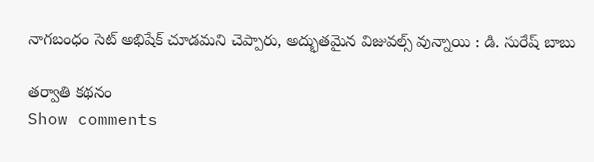నాగబంధం సెట్ అభిషేక్ చూడమని చెప్పారు, అద్భుతమైన విజువల్స్ వున్నాయి : డి. సురేష్ బాబు

తర్వాతి కథనం
Show comments